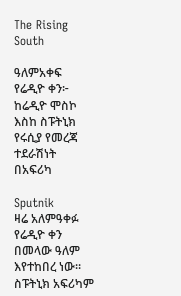The Rising South

ዓለምአቀፍ የሬዲዮ ቀን፦ ከሬዲዮ ሞስኮ እስከ ስፑትኒክ የሩሲያ የመረጃ ተደራሽነት በአፍሪካ

Sputnik
ዛሬ አለምዓቀፉ የሬዲዮ ቀን በመላው ዓለም እየተከበረ ነው። ስፑትኒክ አፍሪካም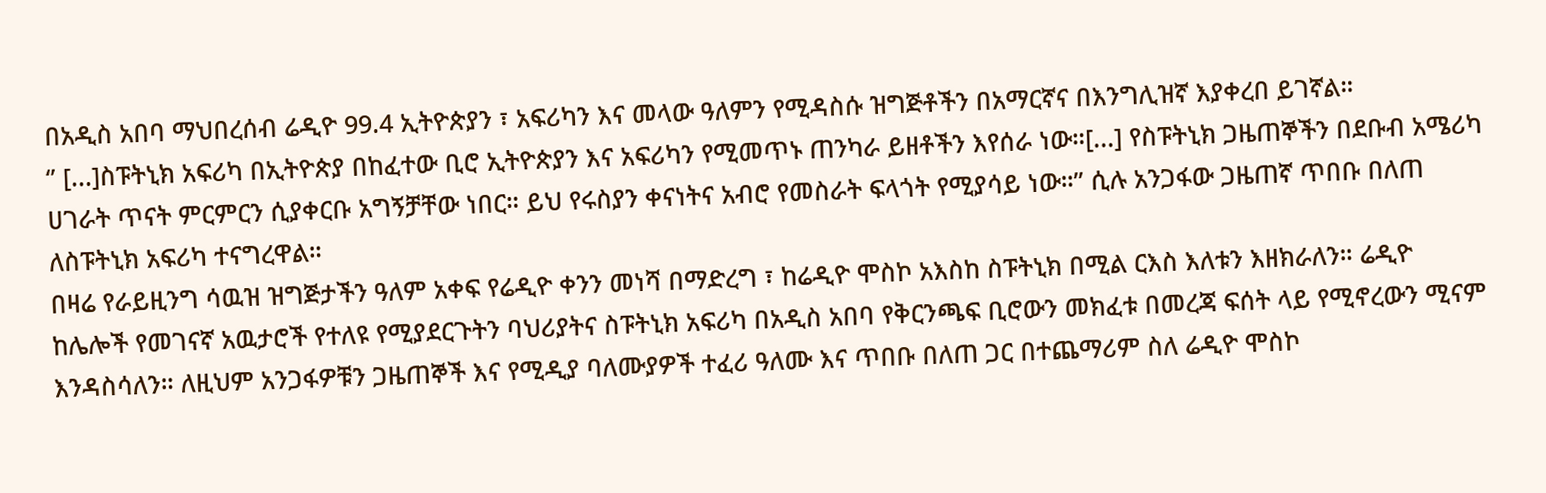በአዲስ አበባ ማህበረሰብ ሬዲዮ 99.4 ኢትዮጵያን ፣ አፍሪካን እና መላው ዓለምን የሚዳስሱ ዝግጅቶችን በአማርኛና በእንግሊዝኛ እያቀረበ ይገኛል።
‘’ [...]ስፑትኒክ አፍሪካ በኢትዮጵያ በከፈተው ቢሮ ኢትዮጵያን እና አፍሪካን የሚመጥኑ ጠንካራ ይዘቶችን እየሰራ ነው።[...] የስፑትኒክ ጋዜጠኞችን በደቡብ አሜሪካ ሀገራት ጥናት ምርምርን ሲያቀርቡ አግኝቻቸው ነበር። ይህ የሩስያን ቀናነትና አብሮ የመስራት ፍላጎት የሚያሳይ ነው።” ሲሉ አንጋፋው ጋዜጠኛ ጥበቡ በለጠ ለስፑትኒክ አፍሪካ ተናግረዋል።
በዛሬ የራይዚንግ ሳዉዝ ዝግጅታችን ዓለም አቀፍ የሬዲዮ ቀንን መነሻ በማድረግ ፣ ከሬዲዮ ሞስኮ አእስከ ስፑትኒክ በሚል ርእስ እለቱን እዘክራለን። ሬዲዮ ከሌሎች የመገናኛ አዉታሮች የተለዩ የሚያደርጉትን ባህሪያትና ስፑትኒክ አፍሪካ በአዲስ አበባ የቅርንጫፍ ቢሮውን መክፈቱ በመረጃ ፍሰት ላይ የሚኖረውን ሚናም እንዳስሳለን። ለዚህም አንጋፋዎቹን ጋዜጠኞች እና የሚዲያ ባለሙያዎች ተፈሪ ዓለሙ እና ጥበቡ በለጠ ጋር በተጨማሪም ስለ ሬዲዮ ሞስኮ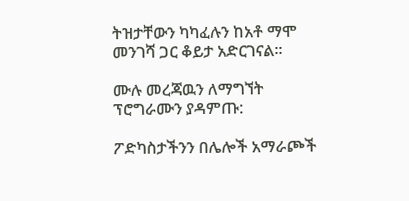ትዝታቸውን ካካፈሉን ከአቶ ማሞ መንገሻ ጋር ቆይታ አድርገናል፡፡

ሙሉ መረጃዉን ለማግኘት ፕሮግራሙን ያዳምጡ:

ፖድካስታችንን በሌሎች አማራጮች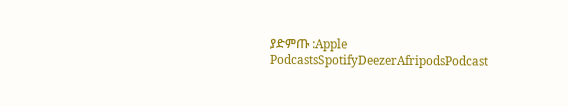ያድምጡ :Apple PodcastsSpotifyDeezerAfripodsPodcast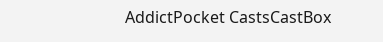AddictPocket CastsCastBox